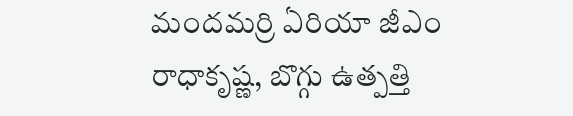మందమర్రి ఏరియా జీఎం రాధాకృష్ణ, బొగ్గు ఉత్పత్తి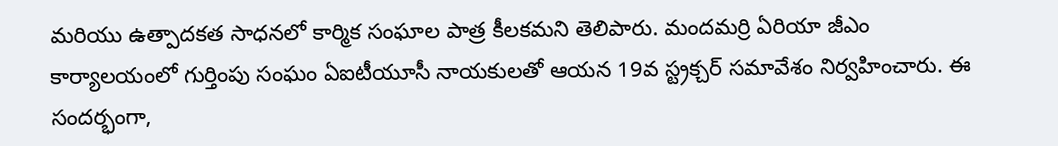మరియు ఉత్పాదకత సాధనలో కార్మిక సంఘాల పాత్ర కీలకమని తెలిపారు. మందమర్రి ఏరియా జీఎం కార్యాలయంలో గుర్తింపు సంఘం ఏఐటీయూసీ నాయకులతో ఆయన 19వ స్ట్రక్చర్ సమావేశం నిర్వహించారు. ఈ సందర్భంగా,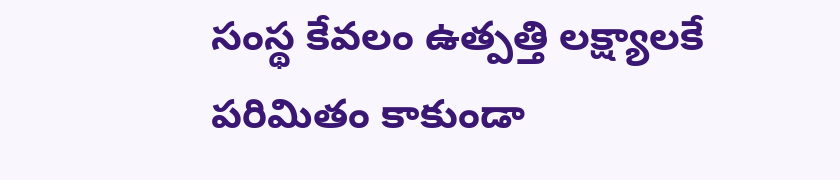సంస్థ కేవలం ఉత్పత్తి లక్ష్యాలకే పరిమితం కాకుండా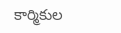కార్మికుల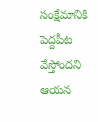సంక్షేమానికి పెద్దపీట వేస్తోందని ఆయన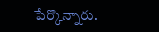పేర్కొన్నారు.